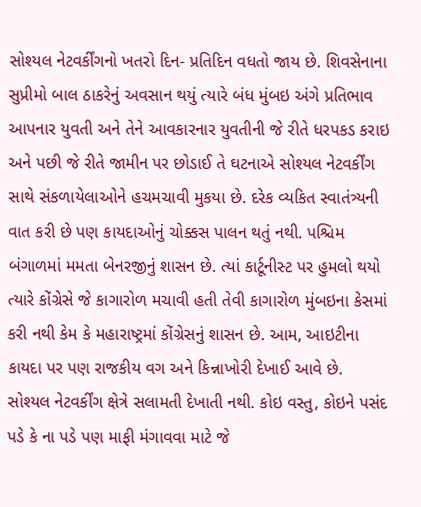સોશ્યલ નેટવર્કીંગનો ખતરો દિન- પ્રતિદિન વધતો જાય છે. શિવસેનાના સુપ્રીમો બાલ ઠાકરેનું અવસાન થયું ત્યારે બંધ મુંબઇ અંગે પ્રતિભાવ આપનાર યુવતી અને તેને આવકારનાર યુવતીની જે રીતે ધરપકડ કરાઇ અને પછી જે રીતે જામીન પર છોડાઈ તે ઘટનાએ સોશ્યલ નેટવર્કીંગ સાથે સંકળાયેલાઓને હચમચાવી મુકયા છે. દરેક વ્યકિત સ્વાતંત્ર્યની વાત કરી છે પણ કાયદાઓનું ચોક્કસ પાલન થતું નથી. પશ્ચિમ બંગાળમાં મમતા બેનરજીનું શાસન છે. ત્યાં કાર્ટૂનીસ્ટ પર હુમલો થયો ત્યારે કોંગ્રેસે જે કાગારોળ મચાવી હતી તેવી કાગારોળ મુંબઇના કેસમાં કરી નથી કેમ કે મહારાષ્ટ્રમાં કોંગ્રેસનું શાસન છે. આમ, આઇટીના કાયદા પર પણ રાજકીય વગ અને કિન્નાખોરી દેખાઈ આવે છે. સોશ્યલ નેટવર્કીંગ ક્ષેત્રે સલામતી દેખાતી નથી. કોઇ વસ્તુ, કોઇને પસંદ પડે કે ના પડે પણ માફી મંગાવવા માટે જે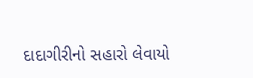દાદાગીરીનો સહારો લેવાયો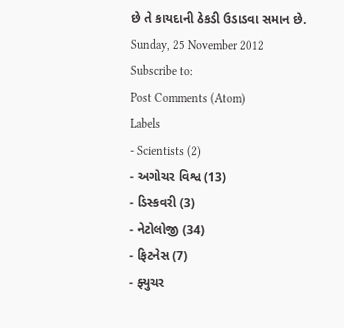છે તે કાયદાની ઠેકડી ઉડાડવા સમાન છે.
Sunday, 25 November 2012
Subscribe to:
Post Comments (Atom)
Labels
- Scientists (2)
- અગોચર વિશ્વ (13)
- ડિસ્કવરી (3)
- નેટોલોજી (34)
- ફિટનેસ (7)
- ફ્યુચર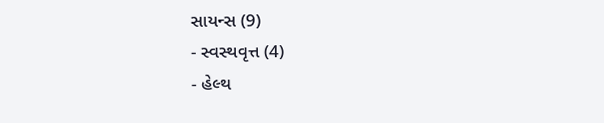સાયન્સ (9)
- સ્વસ્થવૃત્ત (4)
- હેલ્થ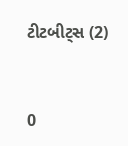ટીટબીટ્સ (2)



0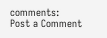comments:
Post a Comment